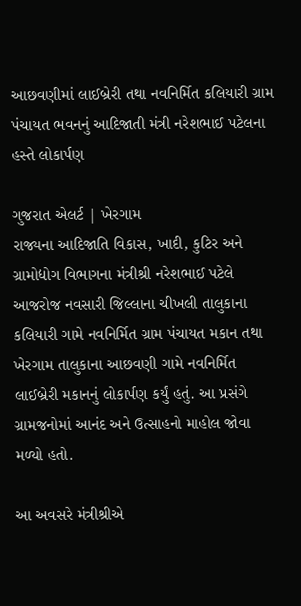આછવણીમાં લાઈબ્રેરી તથા નવનિર્મિત કલિયારી ગ્રામ પંચાયત ભવનનું આદિજાતી મંત્રી નરેશભાઈ પટેલના હસ્તે લોકાર્પણ

ગુજરાત એલર્ટ | ખેરગામ
રાજ્યના આદિજાતિ વિકાસ, ખાદી, કુટિર અને ગ્રામોદ્યોગ વિભાગના મંત્રીશ્રી નરેશભાઈ પટેલે આજરોજ નવસારી જિલ્લાના ચીખલી તાલુકાના કલિયારી ગામે નવનિર્મિત ગ્રામ પંચાયત મકાન તથા ખેરગામ તાલુકાના આછવણી ગામે નવનિર્મિત લાઈબ્રેરી મકાનનું લોકાર્પણ કર્યું હતું. આ પ્રસંગે ગ્રામજનોમાં આનંદ અને ઉત્સાહનો માહોલ જોવા મળ્યો હતો.

આ અવસરે મંત્રીશ્રીએ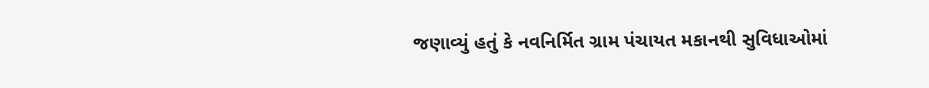જણાવ્યું હતું કે નવનિર્મિત ગ્રામ પંચાયત મકાનથી સુવિધાઓમાં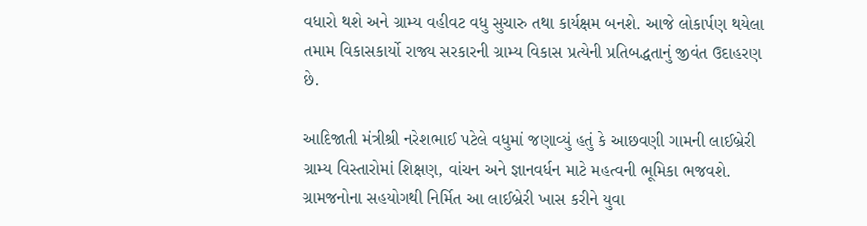વધારો થશે અને ગ્રામ્ય વહીવટ વધુ સુચારુ તથા કાર્યક્ષમ બનશે. આજે લોકાર્પણ થયેલા તમામ વિકાસકાર્યો રાજ્ય સરકારની ગ્રામ્ય વિકાસ પ્રત્યેની પ્રતિબદ્ધતાનું જીવંત ઉદાહરણ છે.

આદિજાતી મંત્રીશ્રી નરેશભાઈ પટેલે વધુમાં જણાવ્યું હતું કે આછવણી ગામની લાઈબ્રેરી ગ્રામ્ય વિસ્તારોમાં શિક્ષણ, વાંચન અને જ્ઞાનવર્ધન માટે મહત્વની ભૂમિકા ભજવશે. ગ્રામજનોના સહયોગથી નિર્મિત આ લાઈબ્રેરી ખાસ કરીને યુવા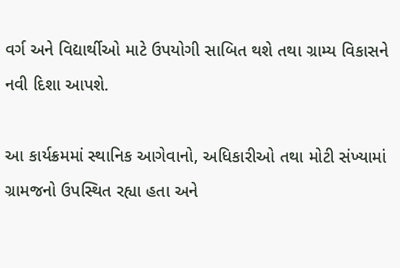વર્ગ અને વિદ્યાર્થીઓ માટે ઉપયોગી સાબિત થશે તથા ગ્રામ્ય વિકાસને નવી દિશા આપશે.

આ કાર્યક્રમમાં સ્થાનિક આગેવાનો, અધિકારીઓ તથા મોટી સંખ્યામાં ગ્રામજનો ઉપસ્થિત રહ્યા હતા અને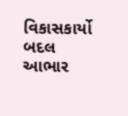વિકાસકાર્યો બદલ આભાર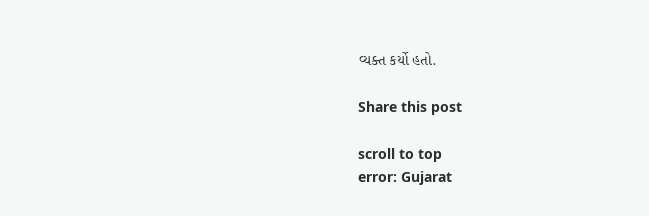વ્યક્ત કર્યો હતો.

Share this post

scroll to top
error: Gujarat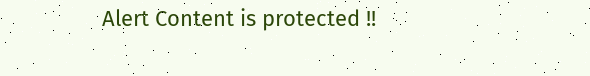Alert Content is protected !!